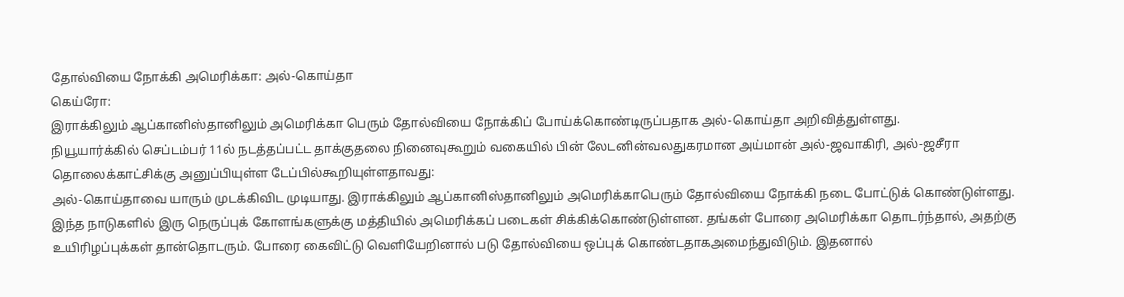தோல்வியை நோக்கி அமெரிக்கா: அல்-கொய்தா
கெய்ரோ:
இராக்கிலும் ஆப்கானிஸ்தானிலும் அமெரிக்கா பெரும் தோல்வியை நோக்கிப் போய்க்கொண்டிருப்பதாக அல்-கொய்தா அறிவித்துள்ளது.
நியூயார்க்கில் செப்டம்பர் 11ல் நடத்தப்பட்ட தாக்குதலை நினைவுகூறும் வகையில் பின் லேடனின்வலதுகரமான அய்மான் அல்-ஜவாகிரி, அல்-ஜசீரா தொலைக்காட்சிக்கு அனுப்பியுள்ள டேப்பில்கூறியுள்ளதாவது:
அல்-கொய்தாவை யாரும் முடக்கிவிட முடியாது. இராக்கிலும் ஆப்கானிஸ்தானிலும் அமெரிக்காபெரும் தோல்வியை நோக்கி நடை போட்டுக் கொண்டுள்ளது.
இந்த நாடுகளில் இரு நெருப்புக் கோளங்களுக்கு மத்தியில் அமெரிக்கப் படைகள் சிக்கிக்கொண்டுள்ளன. தங்கள் போரை அமெரிக்கா தொடர்ந்தால், அதற்கு உயிரிழப்புக்கள் தான்தொடரும். போரை கைவிட்டு வெளியேறினால் படு தோல்வியை ஒப்புக் கொண்டதாகஅமைந்துவிடும். இதனால்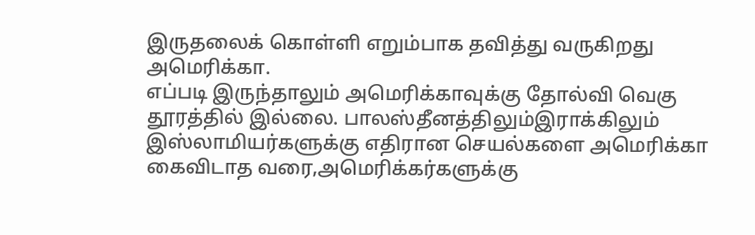இருதலைக் கொள்ளி எறும்பாக தவித்து வருகிறது அமெரிக்கா.
எப்படி இருந்தாலும் அமெரிக்காவுக்கு தோல்வி வெகு தூரத்தில் இல்லை. பாலஸ்தீனத்திலும்இராக்கிலும் இஸ்லாமியர்களுக்கு எதிரான செயல்களை அமெரிக்கா கைவிடாத வரை,அமெரிக்கர்களுக்கு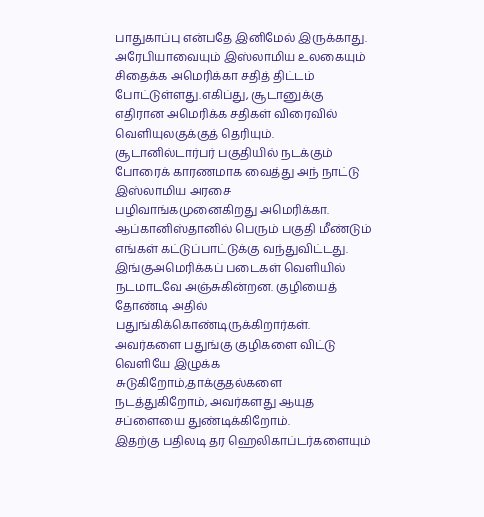பாதுகாப்பு என்பதே இனிமேல் இருக்காது.
அரேபியாவையும் இஸ்லாமிய உலகையும் சிதைக்க அமெரிக்கா சதித் திட்டம் போட்டுள்ளது.எகிப்து, சூடானுக்கு எதிரான அமெரிக்க சதிகள் விரைவில் வெளியுலகுக்குத் தெரியும். சூடானில்டார்பர் பகுதியில் நடக்கும் போரைக் காரணமாக வைத்து அந் நாட்டு இஸ்லாமிய அரசை பழிவாங்கமுனைகிறது அமெரிக்கா.
ஆப்கானிஸ்தானில் பெரும் பகுதி மீண்டும் எங்கள் கட்டுப்பாட்டுக்கு வந்துவிட்டது. இங்குஅமெரிக்கப் படைகள் வெளியில் நடமாடவே அஞ்சுகின்றன. குழியைத் தோண்டி அதில் பதுங்கிக்கொண்டிருக்கிறார்கள். அவர்களை பதுங்கு குழிகளை விட்டு வெளியே இழுக்க சுடுகிறோம்,தாக்குதல்களை நடத்துகிறோம், அவர்களது ஆயுத சப்ளையை துண்டிக்கிறோம்.
இதற்கு பதிலடி தர ஹெலிகாப்டர்களையும்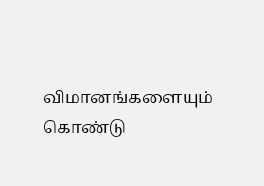விமானங்களையும் கொண்டு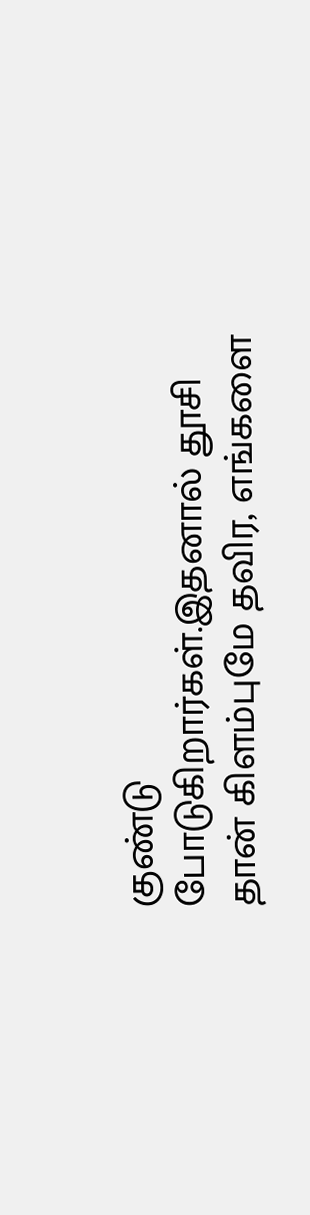குண்டு போடுகிறார்கள்.இதனால் தூசி தான் கிளம்புமே தவிர, எங்களை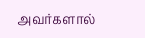அவர்களால்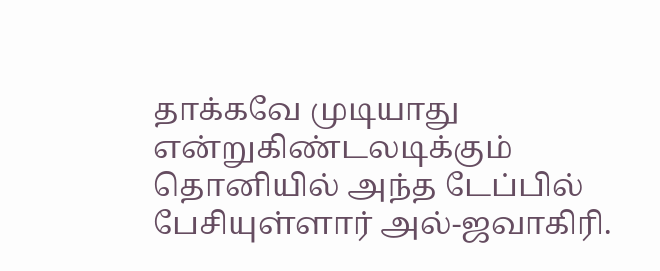தாக்கவே முடியாது என்றுகிண்டலடிக்கும் தொனியில் அந்த டேப்பில் பேசியுள்ளார் அல்-ஜவாகிரி.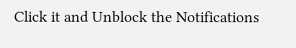Click it and Unblock the Notifications